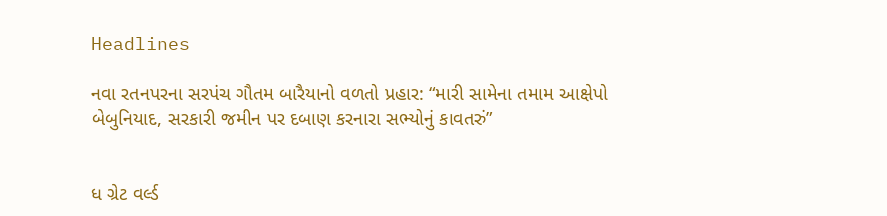Headlines

નવા રતનપરના સરપંચ ગૌતમ બારૈયાનો વળતો પ્રહાર: “મારી સામેના તમામ આક્ષેપો બેબુનિયાદ, સરકારી જમીન પર દબાણ કરનારા સભ્યોનું કાવતરું”


ધ ગ્રેટ વર્લ્ડ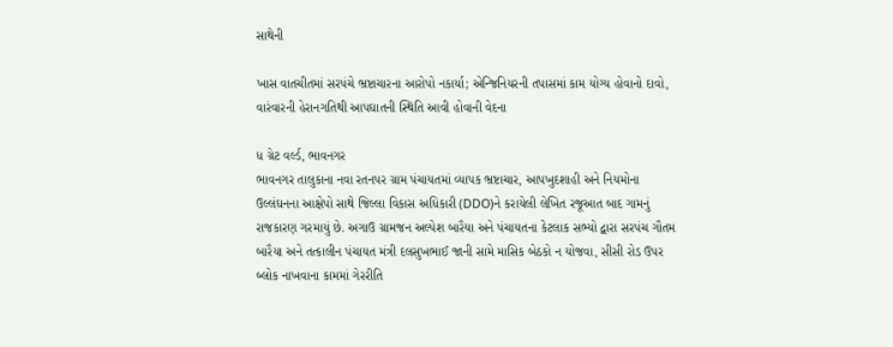સાથેની

ખાસ વાતચીતમાં સરપંચે ભ્રષ્ટાચારના આરોપો નકાર્યા; એન્જિનિયરની તપાસમાં કામ યોગ્ય હોવાનો દાવો, વારંવારની હેરાનગતિથી આપઘાતની સ્થિતિ આવી હોવાની વેદના

ધ ગ્રેટ વર્લ્ડ, ભાવનગર
ભાવનગર તાલુકાના નવા રતનપર ગ્રામ પંચાયતમાં વ્યાપક ભ્રષ્ટાચાર, આપખુદશાહી અને નિયમોના ઉલ્લંઘનના આક્ષેપો સાથે જિલ્લા વિકાસ અધિકારી (DDO)ને કરાયેલી લેખિત રજૂઆત બાદ ગામનું રાજકારણ ગરમાયું છે. અગાઉ ગ્રામજન અલ્પેશ બારૈયા અને પંચાયતના કેટલાક સભ્યો દ્વારા સરપંચ ગૌતમ બારૈયા અને તત્કાલીન પંચાયત મંત્રી દલસુખભાઈ જાની સામે માસિક બેઠકો ન યોજવા, સીસી રોડ ઉપર બ્લોક નાખવાના કામમાં ગેરરીતિ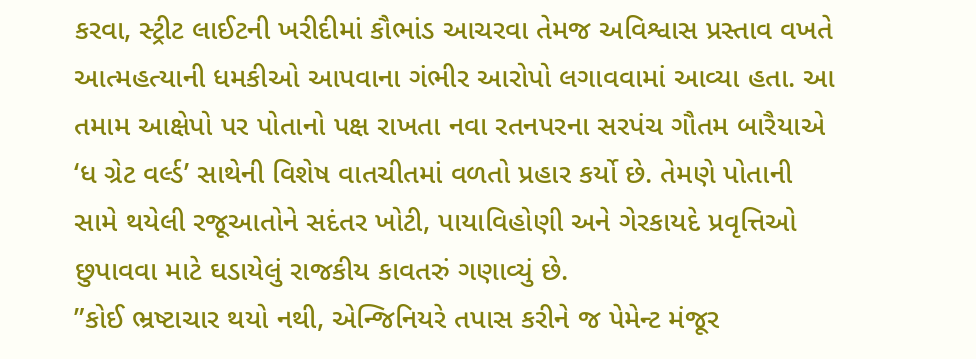કરવા, સ્ટ્રીટ લાઈટની ખરીદીમાં કૌભાંડ આચરવા તેમજ અવિશ્વાસ પ્રસ્તાવ વખતે આત્મહત્યાની ધમકીઓ આપવાના ગંભીર આરોપો લગાવવામાં આવ્યા હતા. આ તમામ આક્ષેપો પર પોતાનો પક્ષ રાખતા નવા રતનપરના સરપંચ ગૌતમ બારૈયાએ ‘ધ ગ્રેટ વર્લ્ડ’ સાથેની વિશેષ વાતચીતમાં વળતો પ્રહાર કર્યો છે. તેમણે પોતાની સામે થયેલી રજૂઆતોને સદંતર ખોટી, પાયાવિહોણી અને ગેરકાયદે પ્રવૃત્તિઓ છુપાવવા માટે ઘડાયેલું રાજકીય કાવતરું ગણાવ્યું છે.
”કોઈ ભ્રષ્ટાચાર થયો નથી, એન્જિનિયરે તપાસ કરીને જ પેમેન્ટ મંજૂર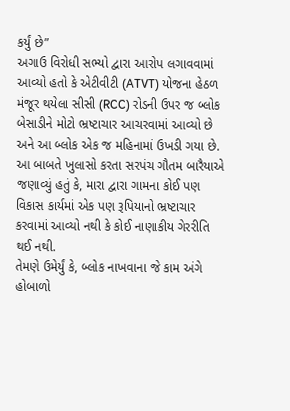કર્યું છે”
અગાઉ વિરોધી સભ્યો દ્વારા આરોપ લગાવવામાં આવ્યો હતો કે એટીવીટી (ATVT) યોજના હેઠળ મંજૂર થયેલા સીસી (RCC) રોડની ઉપર જ બ્લોક બેસાડીને મોટો ભ્રષ્ટાચાર આચરવામાં આવ્યો છે અને આ બ્લોક એક જ મહિનામાં ઉખડી ગયા છે. આ બાબતે ખુલાસો કરતા સરપંચ ગૌતમ બારૈયાએ જણાવ્યું હતું કે, મારા દ્વારા ગામના કોઈ પણ વિકાસ કાર્યમાં એક પણ રૂપિયાનો ભ્રષ્ટાચાર કરવામાં આવ્યો નથી કે કોઈ નાણાકીય ગેરરીતિ થઈ નથી.
તેમણે ઉમેર્યું કે, બ્લોક નાખવાના જે કામ અંગે હોબાળો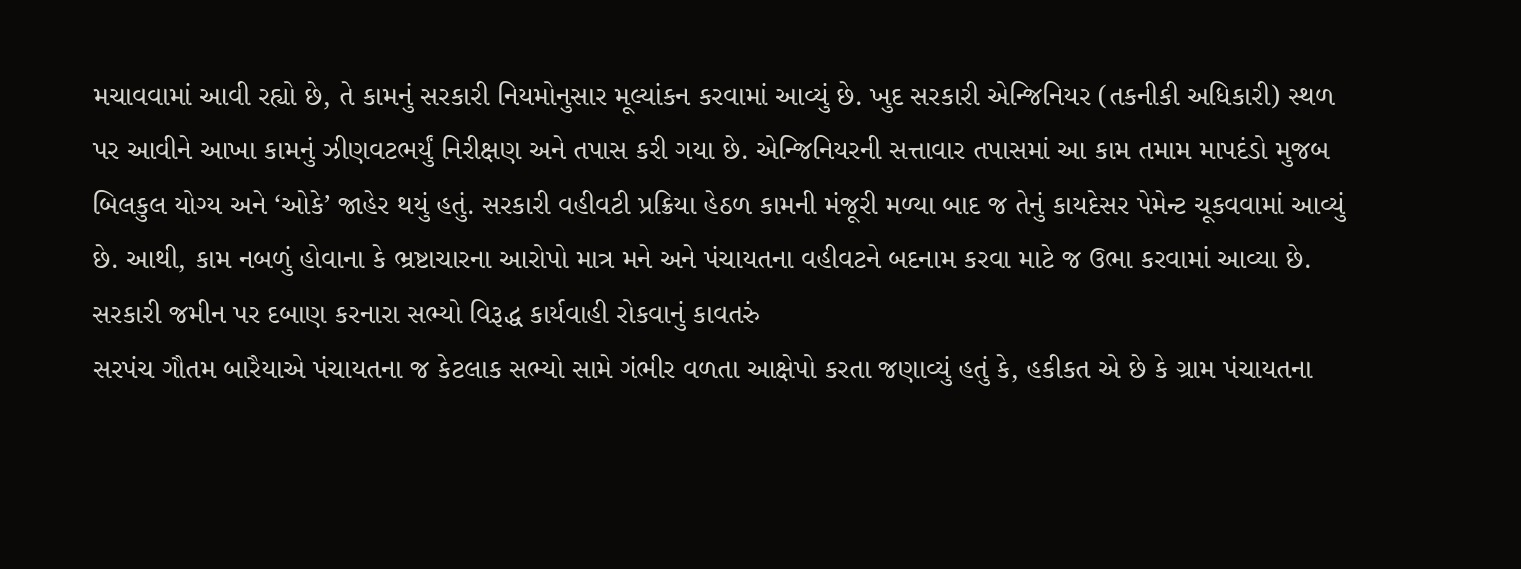મચાવવામાં આવી રહ્યો છે, તે કામનું સરકારી નિયમોનુસાર મૂલ્યાંકન કરવામાં આવ્યું છે. ખુદ સરકારી એન્જિનિયર (તકનીકી અધિકારી) સ્થળ પર આવીને આખા કામનું ઝીણવટભર્યું નિરીક્ષણ અને તપાસ કરી ગયા છે. એન્જિનિયરની સત્તાવાર તપાસમાં આ કામ તમામ માપદંડો મુજબ બિલકુલ યોગ્ય અને ‘ઓકે’ જાહેર થયું હતું. સરકારી વહીવટી પ્રક્રિયા હેઠળ કામની મંજૂરી મળ્યા બાદ જ તેનું કાયદેસર પેમેન્ટ ચૂકવવામાં આવ્યું છે. આથી, કામ નબળું હોવાના કે ભ્રષ્ટાચારના આરોપો માત્ર મને અને પંચાયતના વહીવટને બદનામ કરવા માટે જ ઉભા કરવામાં આવ્યા છે.
સરકારી જમીન પર દબાણ કરનારા સભ્યો વિરૂદ્ધ કાર્યવાહી રોકવાનું કાવતરું
સરપંચ ગૌતમ બારૈયાએ પંચાયતના જ કેટલાક સભ્યો સામે ગંભીર વળતા આક્ષેપો કરતા જણાવ્યું હતું કે, હકીકત એ છે કે ગ્રામ પંચાયતના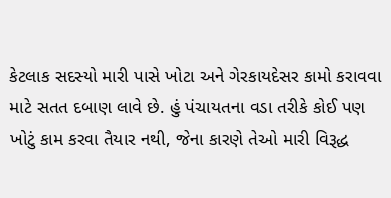કેટલાક સદસ્યો મારી પાસે ખોટા અને ગેરકાયદેસર કામો કરાવવા માટે સતત દબાણ લાવે છે. હું પંચાયતના વડા તરીકે કોઈ પણ ખોટું કામ કરવા તૈયાર નથી, જેના કારણે તેઓ મારી વિરૂદ્ધ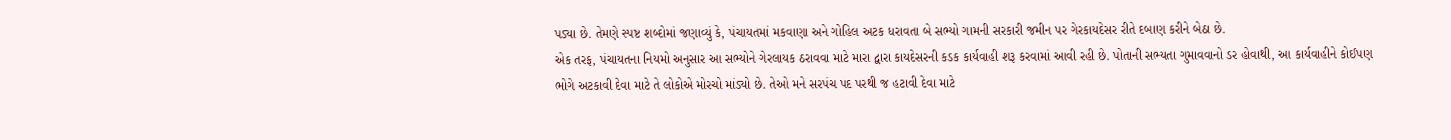પડ્યા છે. તેમણે સ્પષ્ટ શબ્દોમાં જણાવ્યું કે, પંચાયતમાં મકવાણા અને ગોહિલ અટક ધરાવતા બે સભ્યો ગામની સરકારી જમીન પર ગેરકાયદેસર રીતે દબાણ કરીને બેઠા છે.
એક તરફ, પંચાયતના નિયમો અનુસાર આ સભ્યોને ગેરલાયક ઠરાવવા માટે મારા દ્વારા કાયદેસરની કડક કાર્યવાહી શરૂ કરવામાં આવી રહી છે. પોતાની સભ્યતા ગુમાવવાનો ડર હોવાથી, આ કાર્યવાહીને કોઈપણ ભોગે અટકાવી દેવા માટે તે લોકોએ મોરચો માંડ્યો છે. તેઓ મને સરપંચ પદ પરથી જ હટાવી દેવા માટે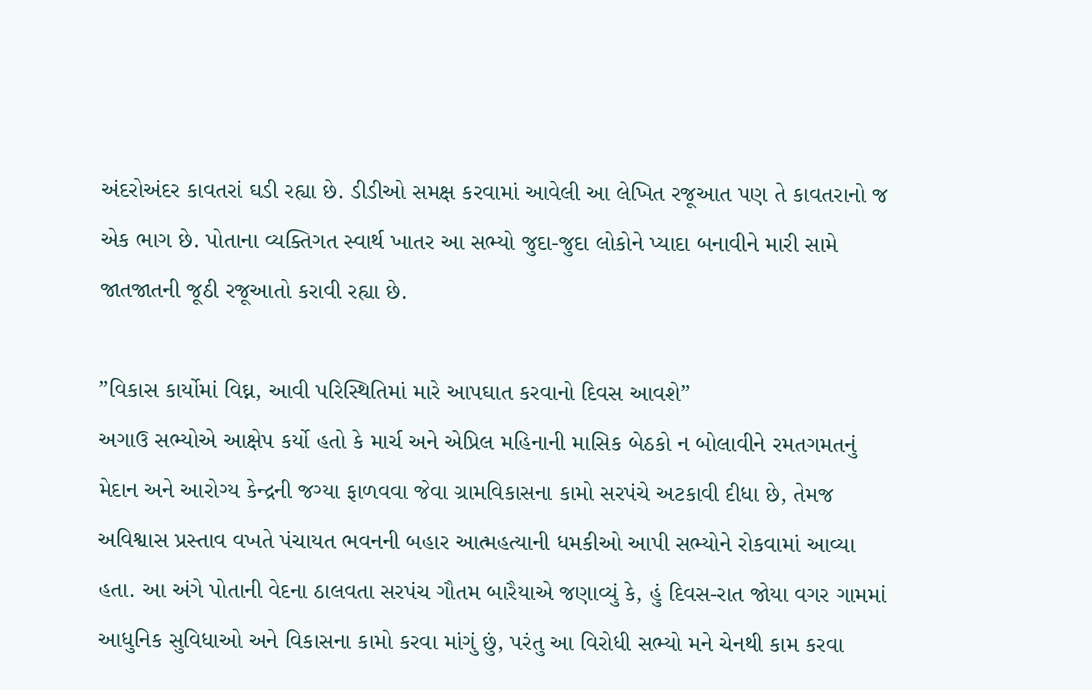અંદરોઅંદર કાવતરાં ઘડી રહ્યા છે. ડીડીઓ સમક્ષ કરવામાં આવેલી આ લેખિત રજૂઆત પણ તે કાવતરાનો જ એક ભાગ છે. પોતાના વ્યક્તિગત સ્વાર્થ ખાતર આ સભ્યો જુદા-જુદા લોકોને પ્યાદા બનાવીને મારી સામે જાતજાતની જૂઠી રજૂઆતો કરાવી રહ્યા છે.

”વિકાસ કાર્યોમાં વિઘ્ન, આવી પરિસ્થિતિમાં મારે આપઘાત કરવાનો દિવસ આવશે”
અગાઉ સભ્યોએ આક્ષેપ કર્યો હતો કે માર્ચ અને એપ્રિલ મહિનાની માસિક બેઠકો ન બોલાવીને રમતગમતનું મેદાન અને આરોગ્ય કેન્દ્રની જગ્યા ફાળવવા જેવા ગ્રામવિકાસના કામો સરપંચે અટકાવી દીધા છે, તેમજ અવિશ્વાસ પ્રસ્તાવ વખતે પંચાયત ભવનની બહાર આત્મહત્યાની ધમકીઓ આપી સભ્યોને રોકવામાં આવ્યા હતા. આ અંગે પોતાની વેદના ઠાલવતા સરપંચ ગૌતમ બારૈયાએ જણાવ્યું કે, હું દિવસ-રાત જોયા વગર ગામમાં આધુનિક સુવિધાઓ અને વિકાસના કામો કરવા માંગું છું, પરંતુ આ વિરોધી સભ્યો મને ચેનથી કામ કરવા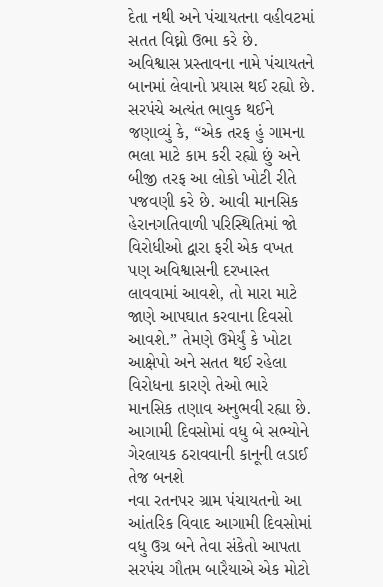દેતા નથી અને પંચાયતના વહીવટમાં સતત વિઘ્નો ઉભા કરે છે.
અવિશ્વાસ પ્રસ્તાવના નામે પંચાયતને બાનમાં લેવાનો પ્રયાસ થઈ રહ્યો છે. સરપંચે અત્યંત ભાવુક થઈને જણાવ્યું કે, “એક તરફ હું ગામના ભલા માટે કામ કરી રહ્યો છું અને બીજી તરફ આ લોકો ખોટી રીતે પજવણી કરે છે. આવી માનસિક હેરાનગતિવાળી પરિસ્થિતિમાં જો વિરોધીઓ દ્વારા ફરી એક વખત પણ અવિશ્વાસની દરખાસ્ત લાવવામાં આવશે, તો મારા માટે જાણે આપઘાત કરવાના દિવસો આવશે.” તેમણે ઉમેર્યું કે ખોટા આક્ષેપો અને સતત થઈ રહેલા વિરોધના કારણે તેઓ ભારે માનસિક તણાવ અનુભવી રહ્યા છે.
આગામી દિવસોમાં વધુ બે સભ્યોને ગેરલાયક ઠરાવવાની કાનૂની લડાઈ તેજ બનશે
નવા રતનપર ગ્રામ પંચાયતનો આ આંતરિક વિવાદ આગામી દિવસોમાં વધુ ઉગ્ર બને તેવા સંકેતો આપતા સરપંચ ગૌતમ બારૈયાએ એક મોટો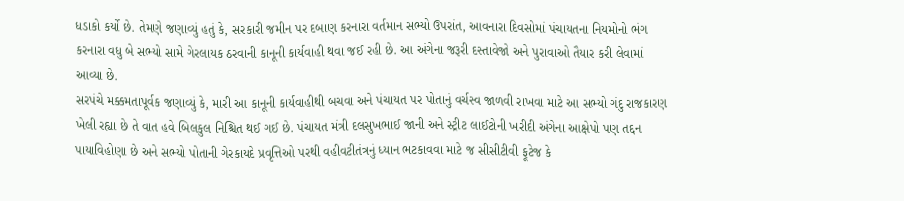ધડાકો કર્યો છે. તેમણે જણાવ્યું હતું કે, સરકારી જમીન પર દબાણ કરનારા વર્તમાન સભ્યો ઉપરાંત, આવનારા દિવસોમાં પંચાયતના નિયમોનો ભંગ કરનારા વધુ બે સભ્યો સામે ગેરલાયક ઠરવાની કાનૂની કાર્યવાહી થવા જઈ રહી છે. આ અંગેના જરૂરી દસ્તાવેજો અને પુરાવાઓ તૈયાર કરી લેવામાં આવ્યા છે.
સરપંચે મક્કમતાપૂર્વક જણાવ્યું કે, મારી આ કાનૂની કાર્યવાહીથી બચવા અને પંચાયત પર પોતાનું વર્ચસ્વ જાળવી રાખવા માટે આ સભ્યો ગંદુ રાજકારણ ખેલી રહ્યા છે તે વાત હવે બિલકુલ નિશ્ચિત થઈ ગઈ છે. પંચાયત મંત્રી દલસુખભાઈ જાની અને સ્ટ્રીટ લાઈટોની ખરીદી અંગેના આક્ષેપો પણ તદ્દન પાયાવિહોણા છે અને સભ્યો પોતાની ગેરકાયદે પ્રવૃત્તિઓ પરથી વહીવટીતંત્રનું ધ્યાન ભટકાવવા માટે જ સીસીટીવી ફૂટેજ કે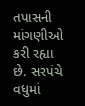તપાસની માંગણીઓ કરી રહ્યા છે. સરપંચે વધુમાં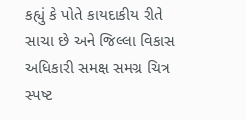કહ્યું કે પોતે કાયદાકીય રીતે સાચા છે અને જિલ્લા વિકાસ અધિકારી સમક્ષ સમગ્ર ચિત્ર સ્પષ્ટ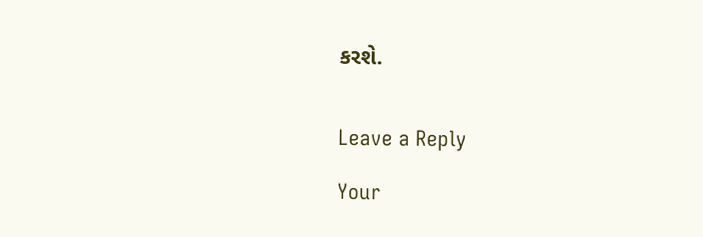કરશે.


Leave a Reply

Your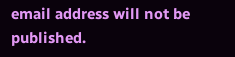email address will not be published.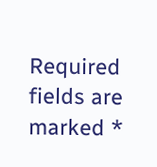Required fields are marked *